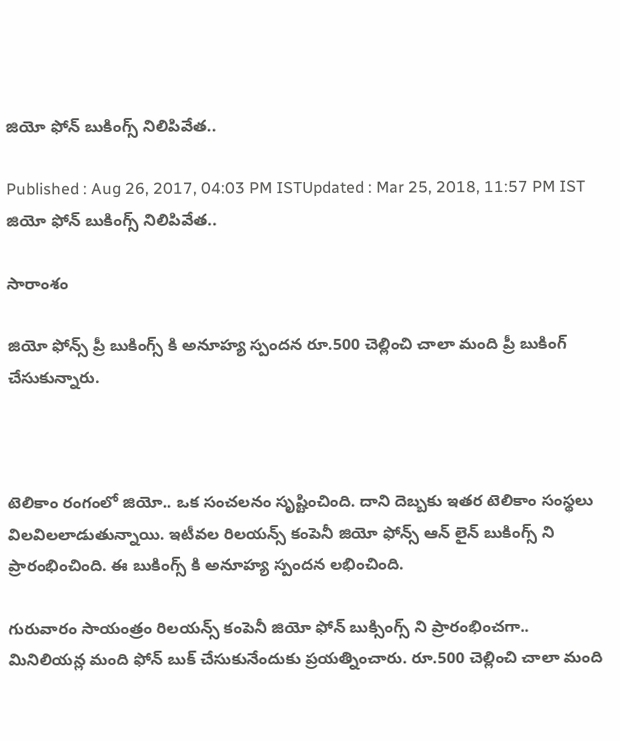జియో ఫోన్ బుకింగ్స్ నిలిపివేత..

Published : Aug 26, 2017, 04:03 PM ISTUpdated : Mar 25, 2018, 11:57 PM IST
జియో ఫోన్ బుకింగ్స్ నిలిపివేత..

సారాంశం

జియో ఫోన్స్ ప్రీ బుకింగ్స్ కి అనూహ్య స్పందన రూ.500 చెల్లించి చాలా మంది ప్రీ బుకింగ్ చేసుకున్నారు.



టెలికాం రంగంలో జియో.. ఒక సంచలనం సృష్టించింది. దాని దెబ్బకు ఇతర టెలికాం సంస్థలు విలవిలలాడుతున్నాయి. ఇటీవల రిలయన్స్ కంపెనీ జియో ఫోన్స్ ఆన్ లైన్ బుకింగ్స్ ని ప్రారంభించింది. ఈ బుకింగ్స్ కి అనూహ్య స్పందన లభించింది.

గురువారం సాయంత్రం రిలయన్స్ కంపెనీ జియో ఫోన్ బుక్సింగ్స్ ని ప్రారంభించగా.. మినిలియన్ల మంది ఫోన్ బుక్ చేసుకునేందుకు ప్రయత్నించారు. రూ.500 చెల్లించి చాలా మంది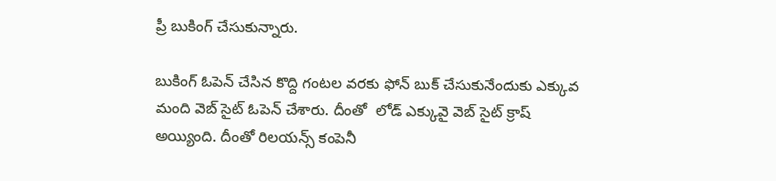ప్రీ బుకింగ్ చేసుకున్నారు.

బుకింగ్ ఓపెన్ చేసిన కొద్ది గంటల వరకు ఫోన్ బుక్ చేసుకునేందుకు ఎక్కువ మంది వెబ్ సైట్ ఓపెన్ చేశారు. దీంతో  లోడ్ ఎక్కువై వెబ్ సైట్ క్రాష్ అయ్యింది. దీంతో రిలయన్స్ కంపెనీ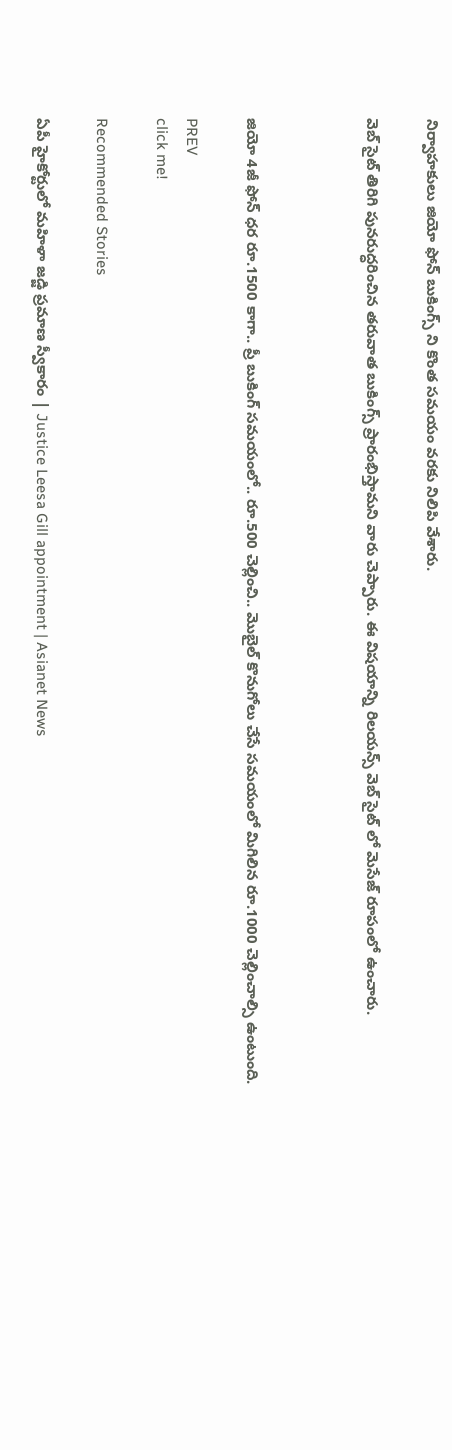నిర్వాహకులు జియో ఫోన్ బుకింగ్స్ ని కొంత సమయం వరకు నిలిపి వేశారు.

వెబ్ సైట్ తిరిగి పునరుద్ధరించిన తరువాత బుకింగ్స్ ప్రారంభిస్తామని వారు చెప్పారు. ఈ విషయాన్ని రిలయన్స్ వెబ్ సైట్ లో మెసేజ్ రూపంలో ఉంచారు.



జియో 4జీ ఫోన్ ధర రూ.1500 కాగా.. ప్రీ బుకింగ్ సమయంలో.. రూ.500 చెల్లించి.. మొబైల్ కొనుగోలు చేసే సమయంలో మిగిలిన రూ.1000 చెల్లించాల్సి ఉంటుంది.

PREV
click me!

Recommended Stories

ఏపీ హైకోర్టులో మహిళా జడ్జి ప్రమాణ స్వీకారం | Justice Leesa Gill appointment | Asianet News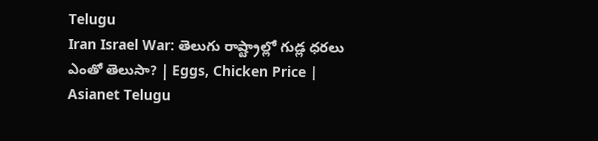Telugu
Iran Israel War: తెలుగు రాష్ట్రాల్లో గుడ్ల ధరలు ఎంతో తెలుసా? | Eggs, Chicken Price | Asianet Telugu